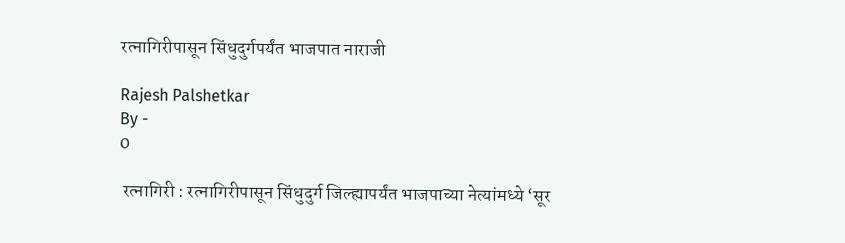रत्नागिरीपासून सिंधुदुर्गपर्यंत भाजपात नाराजी

Rajesh Palshetkar
By -
0

 रत्नागिरी : रत्नागिरीपासून सिंधुदुर्ग जिल्ह्यापर्यंत भाजपाच्या नेत्यांमध्ये ‘सूर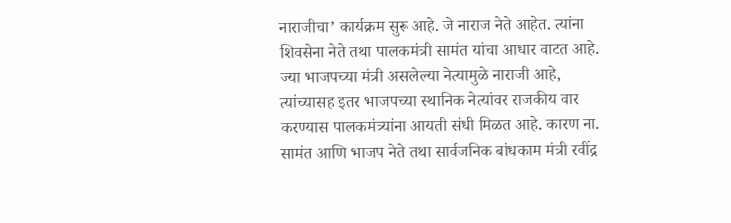नाराजीचा’ कार्यक्रम सुरू आहे. जे नाराज नेते आहेत. त्यांना शिवसेना नेते तथा पालकमंत्री सामंत यांचा आधार वाटत आहे. ज्या भाजपच्या मंत्री असलेल्या नेत्यामुळे नाराजी आहे, त्यांच्यासह इतर भाजपच्या स्थानिक नेत्यांवर राजकीय वार करण्यास पालकमंत्र्यांना आयती संधी मिळत आहे. कारण ना. सामंत आणि भाजप नेते तथा सार्वजनिक बांधकाम मंत्री रवींद्र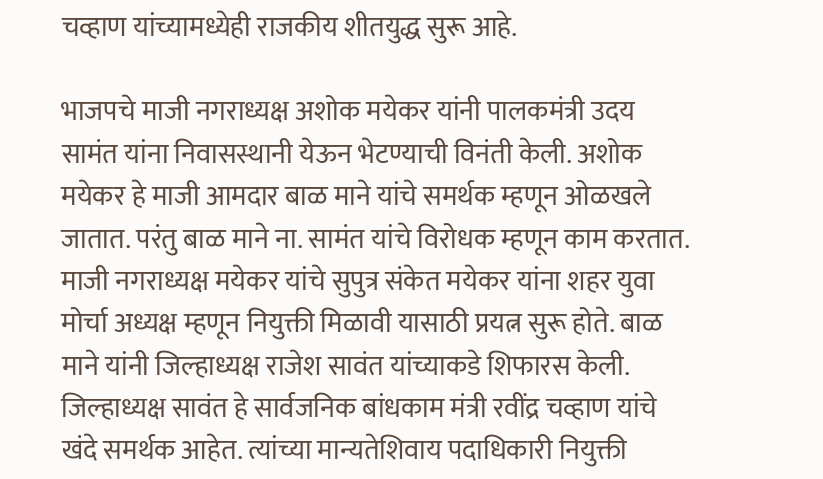चव्हाण यांच्यामध्येही राजकीय शीतयुद्ध सुरू आहे.

भाजपचे माजी नगराध्यक्ष अशोक मयेकर यांनी पालकमंत्री उदय सामंत यांना निवासस्थानी येऊन भेटण्याची विनंती केली. अशोक मयेकर हे माजी आमदार बाळ माने यांचे समर्थक म्हणून ओळखले जातात. परंतु बाळ माने ना. सामंत यांचे विरोधक म्हणून काम करतात. माजी नगराध्यक्ष मयेकर यांचे सुपुत्र संकेत मयेकर यांना शहर युवा मोर्चा अध्यक्ष म्हणून नियुक्ती मिळावी यासाठी प्रयत्न सुरू होते. बाळ माने यांनी जिल्हाध्यक्ष राजेश सावंत यांच्याकडे शिफारस केली. जिल्हाध्यक्ष सावंत हे सार्वजनिक बांधकाम मंत्री रवींद्र चव्हाण यांचे खंदे समर्थक आहेत. त्यांच्या मान्यतेशिवाय पदाधिकारी नियुक्ती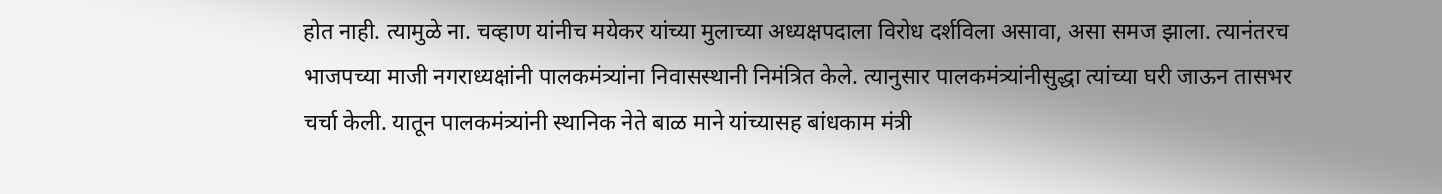होत नाही. त्यामुळे ना. चव्हाण यांनीच मयेकर यांच्या मुलाच्या अध्यक्षपदाला विरोध दर्शविला असावा, असा समज झाला. त्यानंतरच भाजपच्या माजी नगराध्यक्षांनी पालकमंत्र्यांना निवासस्थानी निमंत्रित केले. त्यानुसार पालकमंत्र्यांनीसुद्धा त्यांच्या घरी जाऊन तासभर चर्चा केली. यातून पालकमंत्र्यांनी स्थानिक नेते बाळ माने यांच्यासह बांधकाम मंत्री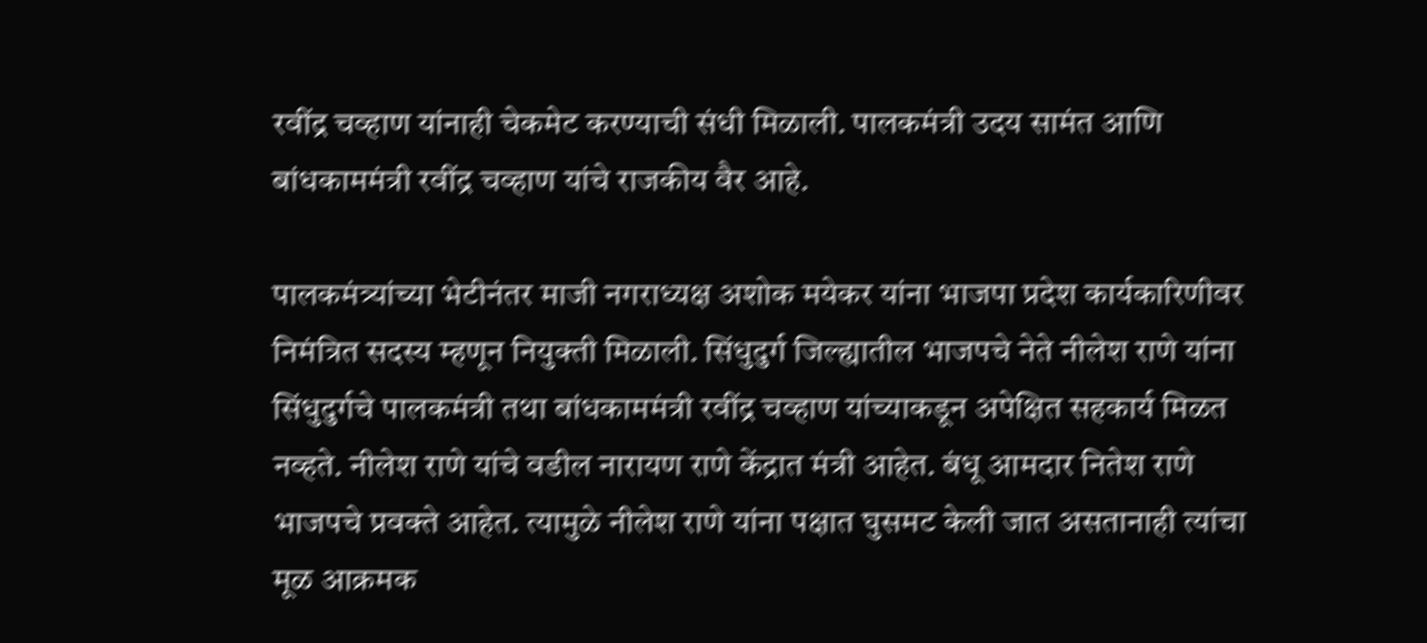रवींद्र चव्हाण यांनाही चेकमेट करण्याची संधी मिळाली. पालकमंत्री उदय सामंत आणि बांधकाममंत्री रवींद्र चव्हाण यांचे राजकीय वैर आहे.

पालकमंत्र्यांच्या भेटीनंतर माजी नगराध्यक्ष अशोक मयेकर यांना भाजपा प्रदेश कार्यकारिणीवर निमंत्रित सदस्य म्हणून नियुक्ती मिळाली. सिंधुदुर्ग जिल्ह्यातील भाजपचे नेते नीलेश राणे यांना सिंधुदुर्गचे पालकमंत्री तथा बांधकाममंत्री रवींद्र चव्हाण यांच्याकडून अपेक्षित सहकार्य मिळत नव्हते. नीलेश राणे यांचे वडील नारायण राणे केंद्रात मंत्री आहेत. बंधू आमदार नितेश राणे भाजपचे प्रवक्ते आहेत. त्यामुळे नीलेश राणे यांना पक्षात घुसमट केली जात असतानाही त्यांचा मूळ आक्रमक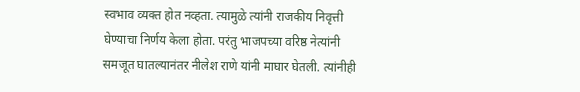स्वभाव व्यक्त होत नव्हता. त्यामुळे त्यांनी राजकीय निवृत्ती घेण्याचा निर्णय केला होता. परंतु भाजपच्या वरिष्ठ नेत्यांनी समजूत घातल्यानंतर नीलेश राणे यांनी माघार घेतली. त्यांनीही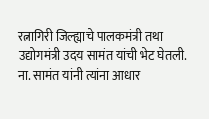रत्नागिरी जिल्ह्याचे पालकमंत्री तथा उद्योगमंत्री उदय सामंत यांची भेट घेतली. ना. सामंत यांनी त्यांना आधार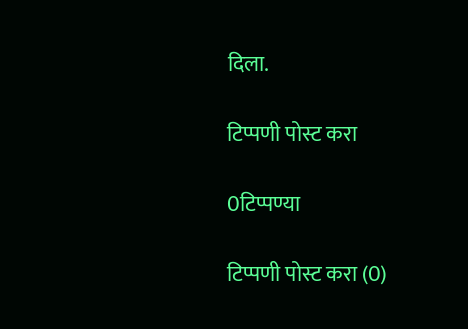दिला.

टिप्पणी पोस्ट करा

0टिप्पण्या

टिप्पणी पोस्ट करा (0)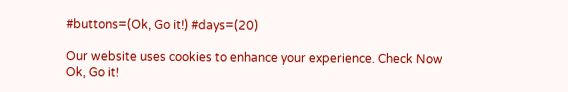#buttons=(Ok, Go it!) #days=(20)

Our website uses cookies to enhance your experience. Check Now
Ok, Go it!